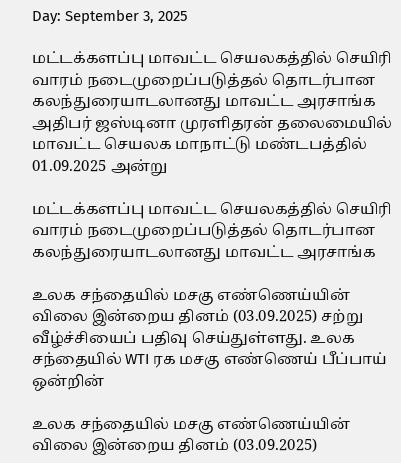Day: September 3, 2025

மட்டக்களப்பு மாவட்ட செயலகத்தில் செயிரி வாரம் நடைமுறைப்படுத்தல் தொடர்பான கலந்துரையாடலானது மாவட்ட அரசாங்க அதிபர் ஜஸ்டினா முரளிதரன் தலைமையில் மாவட்ட செயலக மாநாட்டு மண்டபத்தில் 01.09.2025 அன்று

மட்டக்களப்பு மாவட்ட செயலகத்தில் செயிரி வாரம் நடைமுறைப்படுத்தல் தொடர்பான கலந்துரையாடலானது மாவட்ட அரசாங்க

உலக சந்தையில் மசகு எண்ணெய்யின் விலை இன்றைய தினம் (03.09.2025) சற்று வீழ்ச்சியைப் பதிவு செய்துள்ளது. உலக சந்தையில் WTI ரக மசகு எண்ணெய் பீப்பாய் ஒன்றின்

உலக சந்தையில் மசகு எண்ணெய்யின் விலை இன்றைய தினம் (03.09.2025)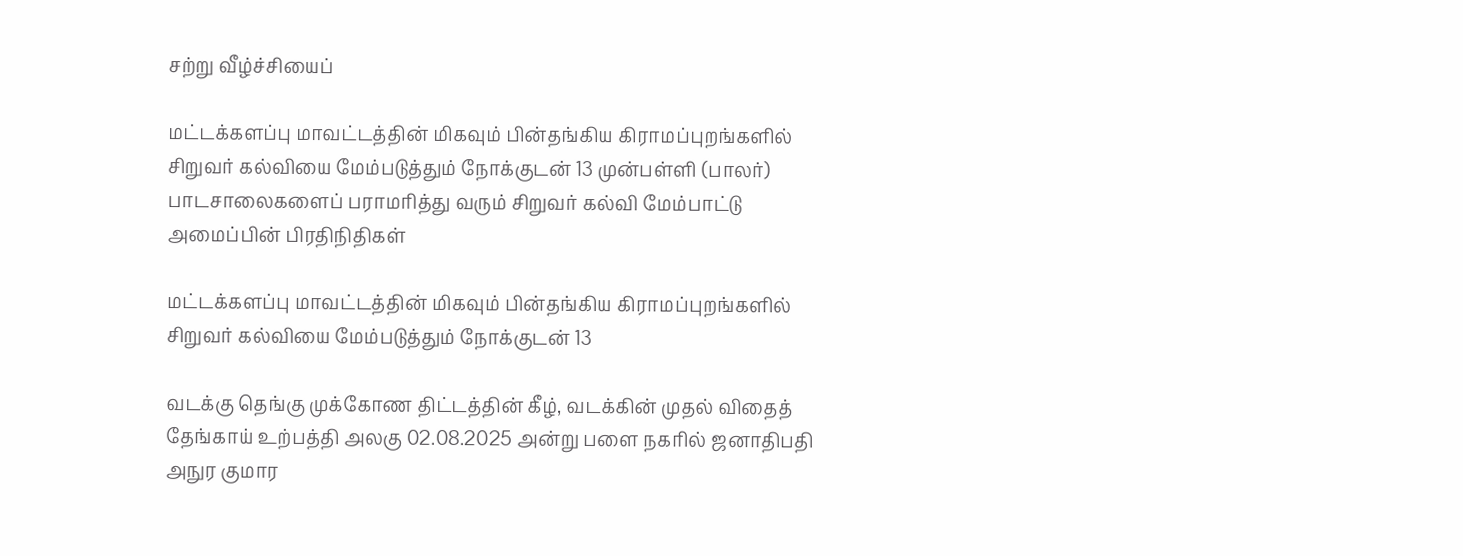சற்று வீழ்ச்சியைப்

மட்டக்களப்பு மாவட்டத்தின் மிகவும் பின்தங்கிய கிராமப்புறங்களில் சிறுவர் கல்வியை மேம்படுத்தும் நோக்குடன் 13 முன்பள்ளி (பாலர்) பாடசாலைகளைப் பராமரித்து வரும் சிறுவர் கல்வி மேம்பாட்டு அமைப்பின் பிரதிநிதிகள்

மட்டக்களப்பு மாவட்டத்தின் மிகவும் பின்தங்கிய கிராமப்புறங்களில் சிறுவர் கல்வியை மேம்படுத்தும் நோக்குடன் 13

வடக்கு தெங்கு முக்கோண திட்டத்தின் கீழ், வடக்கின் முதல் விதைத் தேங்காய் உற்பத்தி அலகு 02.08.2025 அன்று பளை நகரில் ஜனாதிபதி அநுர குமார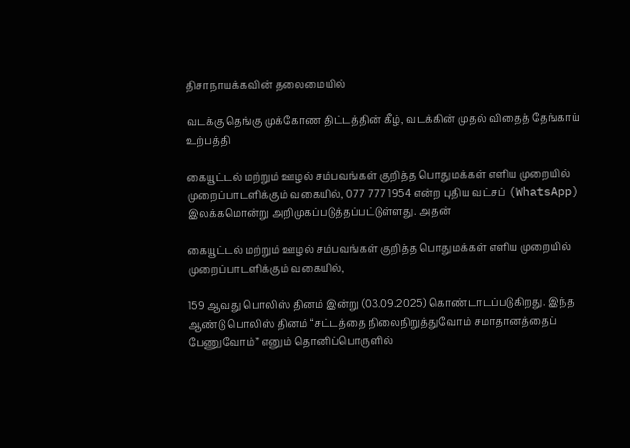திசாநாயக்கவின் தலைமையில்

வடக்கு தெங்கு முக்கோண திட்டத்தின் கீழ், வடக்கின் முதல் விதைத் தேங்காய் உற்பத்தி

கையூட்டல் மற்றும் ஊழல் சம்பவங்கள் குறித்த பொதுமக்கள் எளிய முறையில் முறைப்பாடளிக்கும் வகையில், 077 777 1954 என்ற புதிய வட்சப் (WhatsApp) இலக்கமொன்று அறிமுகப்படுத்தப்பட்டுள்ளது. அதன்

கையூட்டல் மற்றும் ஊழல் சம்பவங்கள் குறித்த பொதுமக்கள் எளிய முறையில் முறைப்பாடளிக்கும் வகையில்,

159 ஆவது பொலிஸ் தினம் இன்று (03.09.2025) கொண்டாடப்படுகிறது. இந்த ஆண்டு பொலிஸ் தினம் “சட்டத்தை நிலைநிறுத்துவோம் சமாதானத்தைப் பேணுவோம்” எனும் தொனிப்பொருளில்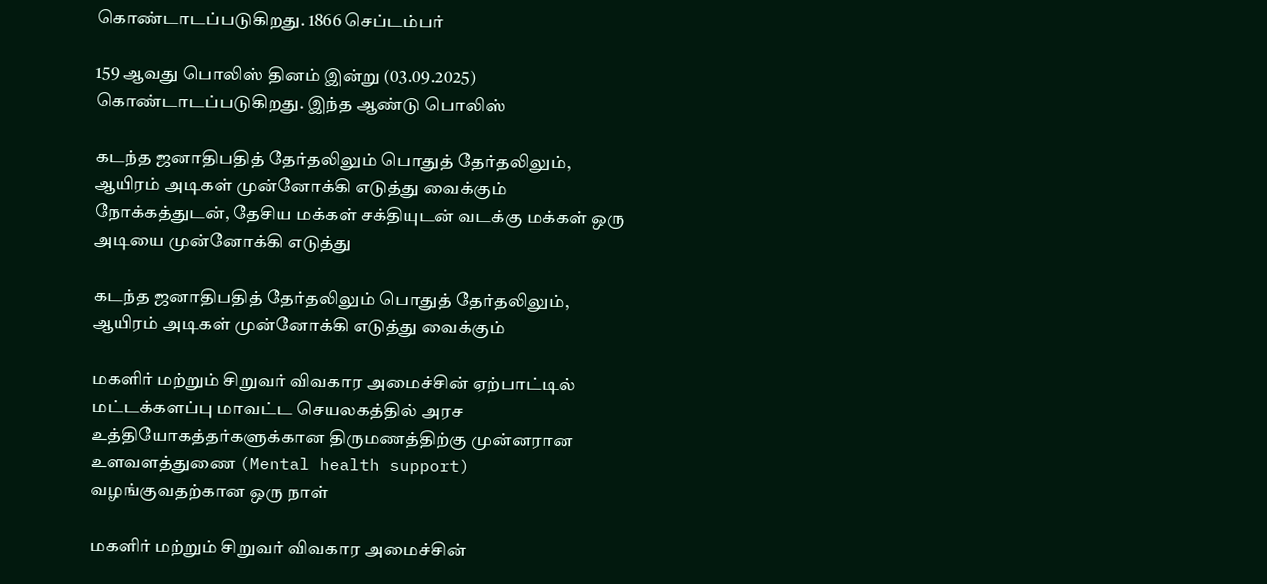கொண்டாடப்படுகிறது. 1866 செப்டம்பர்

159 ஆவது பொலிஸ் தினம் இன்று (03.09.2025) கொண்டாடப்படுகிறது. இந்த ஆண்டு பொலிஸ்

கடந்த ஜனாதிபதித் தேர்தலிலும் பொதுத் தேர்தலிலும், ஆயிரம் அடிகள் முன்னோக்கி எடுத்து வைக்கும் நோக்கத்துடன், தேசிய மக்கள் சக்தியுடன் வடக்கு மக்கள் ஒரு அடியை முன்னோக்கி எடுத்து

கடந்த ஜனாதிபதித் தேர்தலிலும் பொதுத் தேர்தலிலும், ஆயிரம் அடிகள் முன்னோக்கி எடுத்து வைக்கும்

மகளிர் மற்றும் சிறுவர் விவகார அமைச்சின் ஏற்பாட்டில் மட்டக்களப்பு மாவட்ட செயலகத்தில் அரச உத்தியோகத்தர்களுக்கான திருமணத்திற்கு முன்னரான உளவளத்துணை (Mental health support) வழங்குவதற்கான ஒரு நாள்

மகளிர் மற்றும் சிறுவர் விவகார அமைச்சின்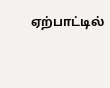ஏற்பாட்டில்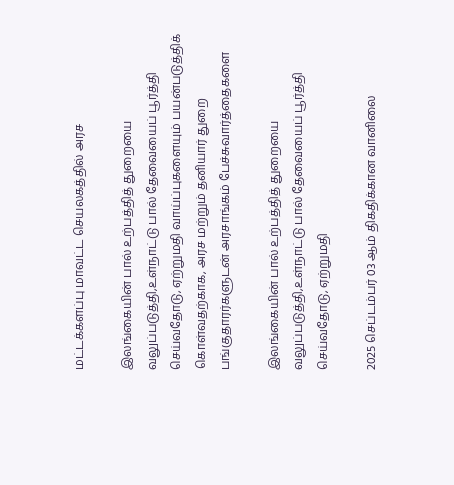மட்டக்களப்பு மாவட்ட செயலகத்தில் அரச

இலங்கையின் பால் உற்பத்தித் துறையை வலுப்படுத்தி,உள்நாட்டு பால் தேவையைப் பூர்த்தி செய்வதோடு, ஏற்றுமதி வாய்ப்புகளையும் பயன்படுத்திக் கொள்வதற்காக, அரச மற்றும் தனியார் துறை பங்குதாரர்களுடன் அரசாங்கம் பேச்சுவார்த்தைகளை

இலங்கையின் பால் உற்பத்தித் துறையை வலுப்படுத்தி,உள்நாட்டு பால் தேவையைப் பூர்த்தி செய்வதோடு, ஏற்றுமதி

2025 செப்டம்பர் 03 ஆம் திகதிக்கான வானிலை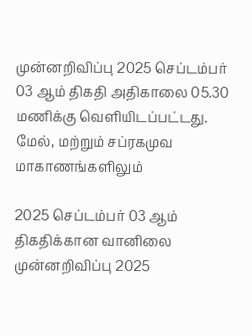முன்னறிவிப்பு 2025 செப்டம்பர் 03 ஆம் திகதி அதிகாலை 05.30 மணிக்கு வெளியிடப்பட்டது. மேல், மற்றும் சப்ரகமுவ மாகாணங்களிலும்

2025 செப்டம்பர் 03 ஆம் திகதிக்கான வானிலை முன்னறிவிப்பு 2025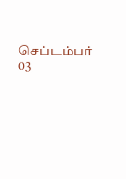செப்டம்பர் 03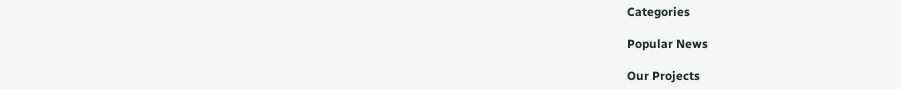Categories

Popular News

Our Projects